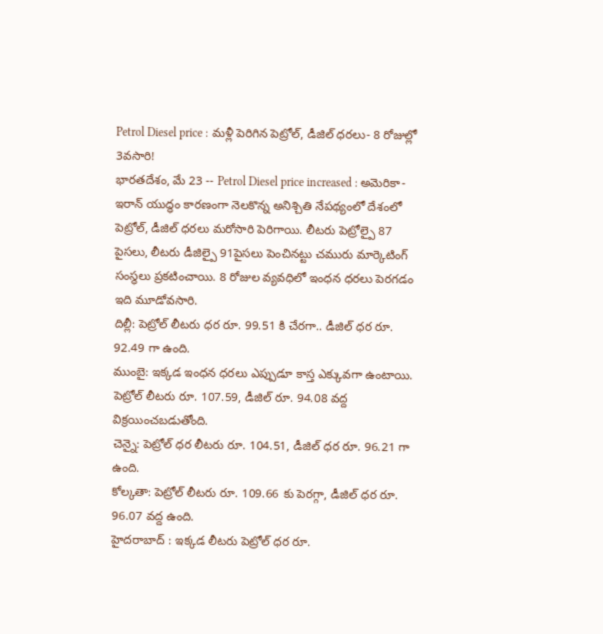Petrol Diesel price : మళ్లీ పెరిగిన పెట్రోల్, డీజిల్ ధరలు- 8 రోజుల్లో 3వసారి!
భారతదేశం, మే 23 -- Petrol Diesel price increased : అమెరికా- ఇరాన్ యుద్ధం కారణంగా నెలకొన్న అనిశ్చితి నేపథ్యంలో దేశంలో పెట్రోల్, డీజిల్ ధరలు మరోసారి పెరిగాయి. లీటరు పెట్రోల్పై 87 పైసలు, లీటరు డీజిల్పై 91పైసలు పెంచినట్టు చమురు మార్కెటింగ్ సంస్థలు ప్రకటించాయి. 8 రోజుల వ్యవధిలో ఇంధన ధరలు పెరగడం ఇది మూడోవసారి.
దిల్లీ: పెట్రోల్ లీటరు ధర రూ. 99.51 కి చేరగా.. డీజిల్ ధర రూ. 92.49 గా ఉంది.
ముంబై: ఇక్కడ ఇంధన ధరలు ఎప్పుడూ కాస్త ఎక్కువగా ఉంటాయి. పెట్రోల్ లీటరు రూ. 107.59, డీజిల్ రూ. 94.08 వద్ద విక్రయించబడుతోంది.
చెన్నై: పెట్రోల్ ధర లీటరు రూ. 104.51, డీజిల్ ధర రూ. 96.21 గా ఉంది.
కోల్కతా: పెట్రోల్ లీటరు రూ. 109.66 కు పెరగ్గా, డీజిల్ ధర రూ. 96.07 వద్ద ఉంది.
హైదరాబాద్ : ఇక్కడ లీటరు పెట్రోల్ ధర రూ.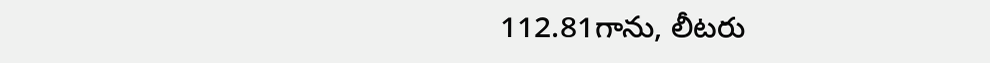112.81గాను, లీటరు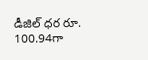డీజిల్ ధర రూ. 100.94గా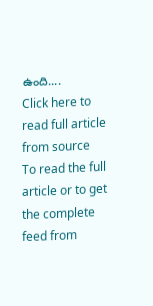ఉంది....
Click here to read full article from source
To read the full article or to get the complete feed from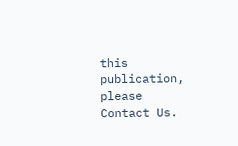this publication, please
Contact Us.